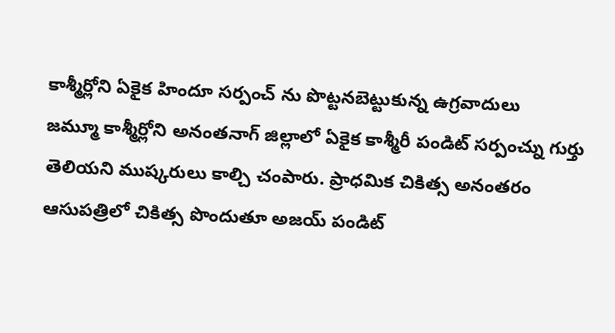కాశ్మీర్లోని ఏకైక హిందూ సర్పంచ్ ను పొట్టనబెట్టుకున్న ఉగ్రవాదులు
జమ్మూ కాశ్మీర్లోని అనంతనాగ్ జిల్లాలో ఏకైక కాశ్మీరీ పండిట్ సర్పంచ్ను గుర్తు తెలియని ముష్కరులు కాల్చి చంపారు. ప్రాధమిక చికిత్స అనంతరం ఆసుపత్రిలో చికిత్స పొందుతూ అజయ్ పండిట్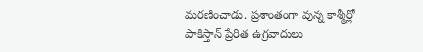మరణించాడు. ప్రశాంతంగా వున్న కాశ్మీర్లో పాకిస్తాన్ ప్రేరిత ఉగ్రవాదులు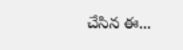చేసిన ఈ...